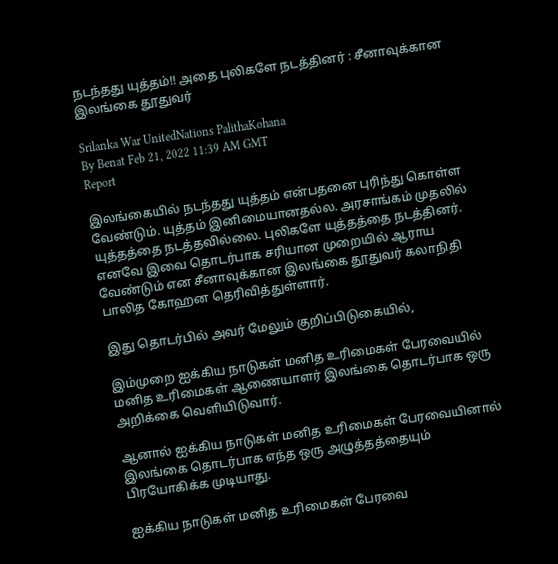நடந்தது யுத்தம்!! அதை புலிகளே நடத்தினர் : சீனாவுக்கான இலங்கை தூதுவர்

Srilanka War UnitedNations PalithaKohana
By Benat Feb 21, 2022 11:39 AM GMT
Report

இலங்கையில் நடந்தது யுத்தம் என்பதனை புரிந்து கொள்ள வேண்டும். யுத்தம் இனிமையானதல்ல. அரசாங்கம் முதலில் யுத்தத்தை நடத்தவில்லை. புலிகளே யுத்தத்தை நடத்தினர். எனவே இவை தொடர்பாக சரியான முறையில் ஆராய வேண்டும் என சீனாவுக்கான இலங்கை தூதுவர் கலாநிதி பாலித கோஹன தெரிவித்துள்ளார்.

இது தொடர்பில் அவர் மேலும் குறிப்பிடுகையில்,

இம்முறை ஐக்கிய நாடுகள் மனித உரிமைகள் பேரவையில் மனித உரிமைகள் ஆணையாளர் இலங்கை தொடர்பாக ஒரு அறிக்கை வெளியிடுவார்.

ஆனால் ஐக்கிய நாடுகள் மனித உரிமைகள் பேரவையினால் இலங்கை தொடர்பாக எந்த ஒரு அழுத்தத்தையும் பிரயோகிக்க முடியாது.

ஐக்கிய நாடுகள் மனித உரிமைகள் பேரவை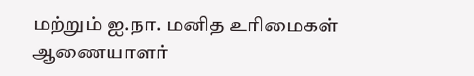மற்றும் ஐ.நா. மனித உரிமைகள் ஆணையாளர்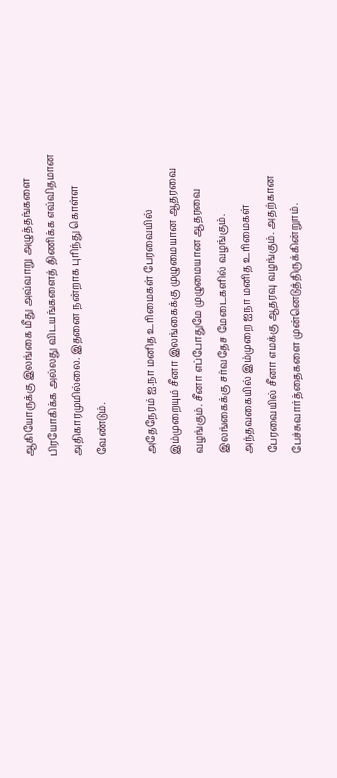ஆகியோருக்கு இலங்கை மீது அவ்வாறு அழுத்தங்களை பிரயோகிக்க அல்லது விடயங்களைத் திணிக்க எவ்விதமான அதிகாரமுமில்லை. இதனை நன்றாக புரிந்து கொள்ள வேண்டும்.

அதேநேரம் ஐ.நா மனித உரிமைகள் பேரவையில் இம்முறையும் சீனா இலங்கைக்கு முழுமையான ஆதரவை வழங்கும். சீனா எப்போதுமே முழுமையான ஆதரவை இலங்கைக்கு சர்வதேச மேடைகளில் வழங்கும். அந்தவகையில் இம்முறை ஐநா மனித உரிமைகள் பேரவையில் சீனா எமக்கு ஆதரவு வழங்கும். அதற்கான பேச்சுவார்த்தைகளை முன்னெடுத்திருக்கின்றுாம்.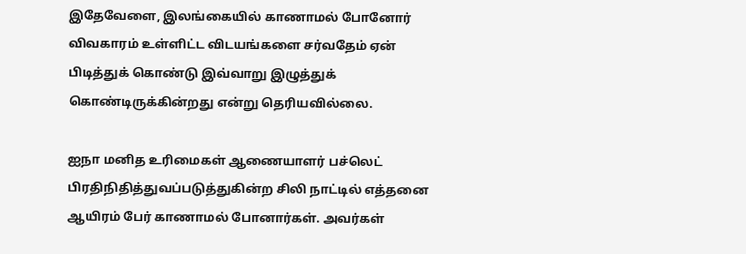இதேவேளை, இலங்கையில் காணாமல் போனோர் விவகாரம் உள்ளிட்ட விடயங்களை சர்வதேம் ஏன் பிடித்துக் கொண்டு இவ்வாறு இழுத்துக் கொண்டிருக்கின்றது என்று தெரியவில்லை.

ஐநா மனித உரிமைகள் ஆணையாளர் பச்லெட் பிரதிநிதித்துவப்படுத்துகின்ற சிலி நாட்டில் எத்தனை ஆயிரம் பேர் காணாமல் போனார்கள். அவர்கள்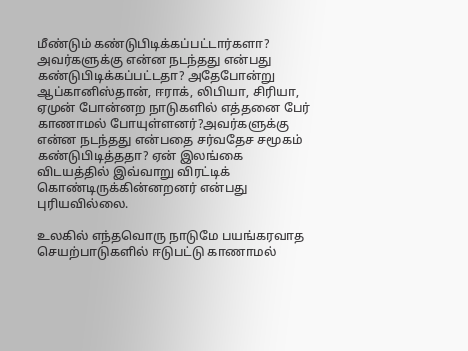மீண்டும் கண்டுபிடிக்கப்பட்டார்களா? அவர்களுக்கு என்ன நடந்தது என்பது கண்டுபிடிக்கப்பட்டதா? அதேபோன்று ஆப்கானிஸ்தான், ஈராக், லிபியா, சிரியா, ஏமுன் போன்னற நாடுகளில் எத்தனை பேர் காணாமல் போயுள்ளனர்?அவர்களுக்கு என்ன நடந்தது என்பதை சர்வதேச சமூகம் கண்டுபிடித்ததா? ஏன் இலங்கை விடயத்தில் இவ்வாறு விரட்டிக் கொண்டிருக்கின்னறனர் என்பது புரியவில்லை.

உலகில் எந்தவொரு நாடுமே பயங்கரவாத செயற்பாடுகளில் ஈடுபட்டு காணாமல்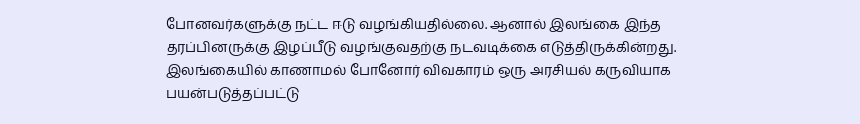போனவர்களுக்கு நட்ட ஈடு வழங்கியதில்லை. ஆனால் இலங்கை இந்த தரப்பினருக்கு இழப்பீடு வழங்குவதற்கு நடவடிக்கை எடுத்திருக்கின்றது. இலங்கையில் காணாமல் போனோர் விவகாரம் ஒரு அரசியல் கருவியாக பயன்படுத்தப்பட்டு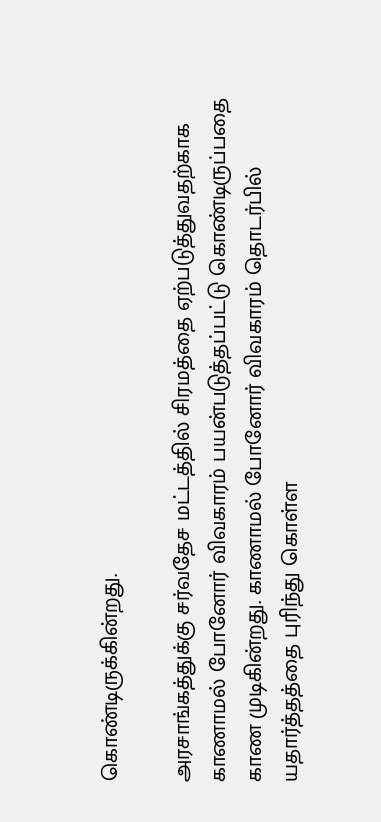கொண்டிருக்கின்றது.

அரசாங்கத்துக்கு சர்வதேச மட்டத்தில் சிரமத்தை ஏற்படுத்துவதற்காக காணாமல் போனோர் விவகாரம் பயன்படுத்தப்பட்டு கொண்டிருப்பதை காண முடிகின்றது. காணாமல் போனோர் விவகாரம் தொடர்பில் யதார்த்தத்தை புரிந்து கொள்ள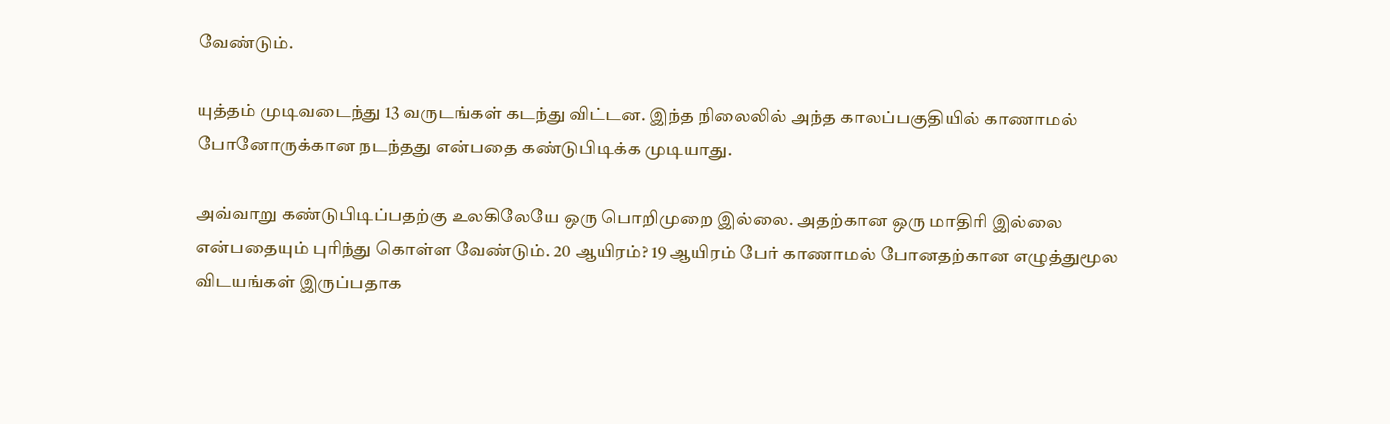வேண்டும்.

யுத்தம் முடிவடைந்து 13 வருடங்கள் கடந்து விட்டன. இந்த நிலைலில் அந்த காலப்பகுதியில் காணாமல் போனோருக்கான நடந்தது என்பதை கண்டுபிடிக்க முடியாது.

அவ்வாறு கண்டுபிடிப்பதற்கு உலகிலேயே ஒரு பொறிமுறை இல்லை. அதற்கான ஒரு மாதிரி இல்லை என்பதையும் புரிந்து கொள்ள வேண்டும். 20 ஆயிரம்? 19 ஆயிரம் பேர் காணாமல் போனதற்கான எழுத்துமூல விடயங்கள் இருப்பதாக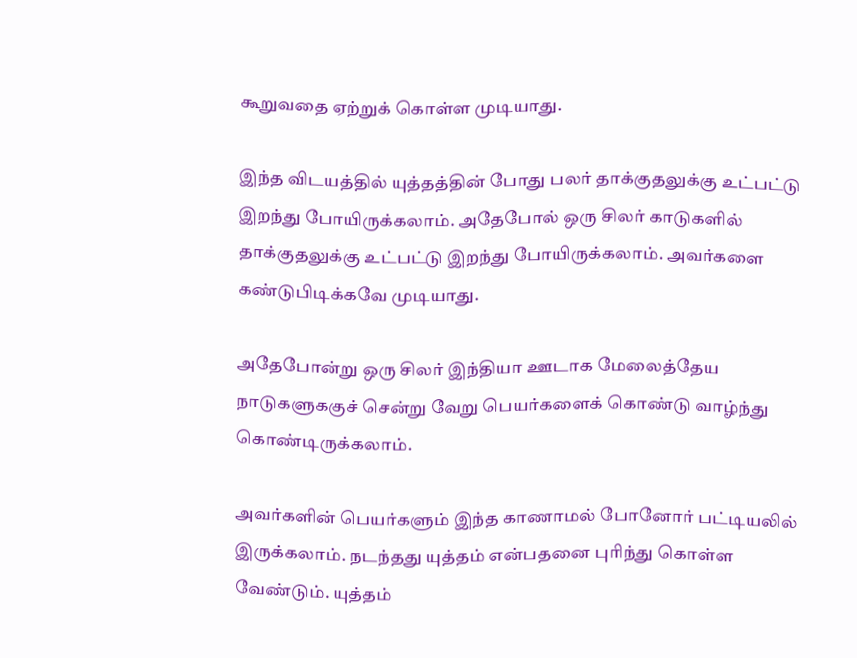கூறுவதை ஏற்றுக் கொள்ள முடியாது.

இந்த விடயத்தில் யுத்தத்தின் போது பலர் தாக்குதலுக்கு உட்பட்டு இறந்து போயிருக்கலாம். அதேபோல் ஒரு சிலர் காடுகளில் தாக்குதலுக்கு உட்பட்டு இறந்து போயிருக்கலாம். அவர்களை கண்டுபிடிக்கவே முடியாது.

அதேபோன்று ஒரு சிலர் இந்தியா ஊடாக மேலைத்தேய நாடுகளுககுச் சென்று வேறு பெயர்களைக் கொண்டு வாழ்ந்து கொண்டிருக்கலாம்.

அவர்களின் பெயர்களும் இந்த காணாமல் போனோர் பட்டியலில் இருக்கலாம். நடந்தது யுத்தம் என்பதனை புரிந்து கொள்ள வேண்டும். யுத்தம்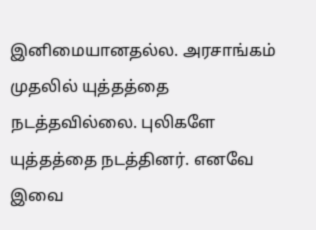இனிமையானதல்ல. அரசாங்கம் முதலில் யுத்தத்தை நடத்தவில்லை. புலிகளே யுத்தத்தை நடத்தினர். எனவே இவை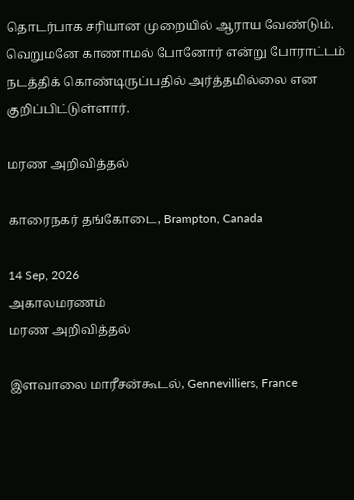தொடர்பாக சரியான முறையில் ஆராய வேண்டும். வெறுமனே காணாமல் போனோர் என்று போராட்டம் நடத்திக் கொண்டிருப்பதில் அர்த்தமில்லை என குறிப்பிட்டுள்ளார்.

மரண அறிவித்தல்

காரைநகர் தங்கோடை, Brampton, Canada

14 Sep, 2026
அகாலமரணம்
மரண அறிவித்தல்

இளவாலை மாரீசன்கூடல், Gennevilliers, France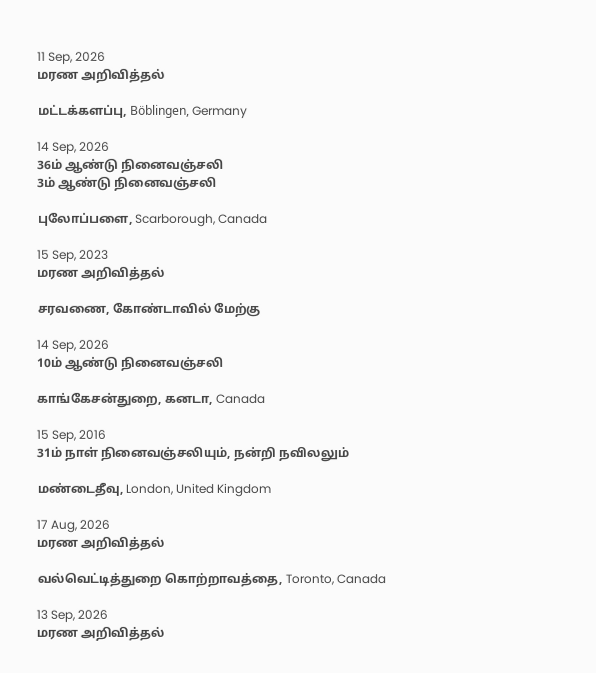11 Sep, 2026
மரண அறிவித்தல்

மட்டக்களப்பு, Böblingen, Germany

14 Sep, 2026
36ம் ஆண்டு நினைவஞ்சலி
3ம் ஆண்டு நினைவஞ்சலி

புலோப்பளை, Scarborough, Canada

15 Sep, 2023
மரண அறிவித்தல்

சரவணை, கோண்டாவில் மேற்கு

14 Sep, 2026
10ம் ஆண்டு நினைவஞ்சலி

காங்கேசன்துறை, கனடா, Canada

15 Sep, 2016
31ம் நாள் நினைவஞ்சலியும், நன்றி நவிலலும்

மண்டைதீவு, London, United Kingdom

17 Aug, 2026
மரண அறிவித்தல்

வல்வெட்டித்துறை கொற்றாவத்தை, Toronto, Canada

13 Sep, 2026
மரண அறிவித்தல்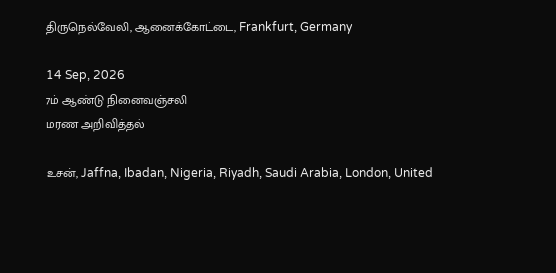திருநெல்வேலி, ஆனைக்கோட்டை, Frankfurt, Germany

14 Sep, 2026
7ம் ஆண்டு நினைவஞ்சலி
மரண அறிவித்தல்

உசன், Jaffna, Ibadan, Nigeria, Riyadh, Saudi Arabia, London, United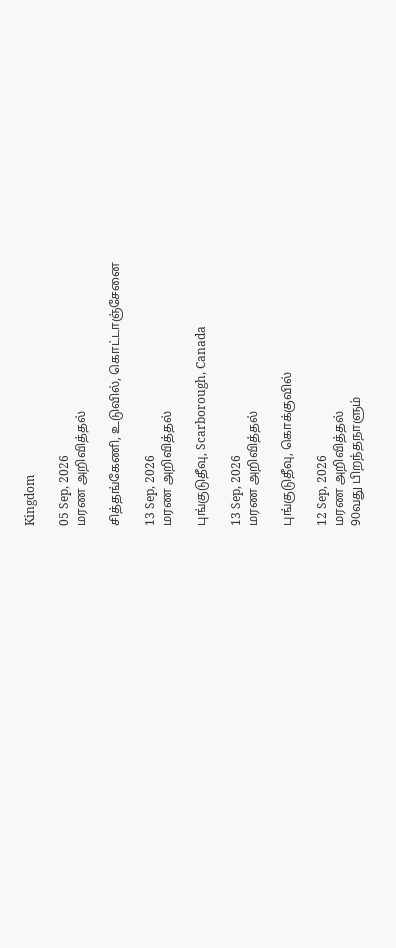Kingdom

05 Sep, 2026
மரண அறிவித்தல்

சித்தங்கேணி, உடுவில், கொட்டாஞ்சேனை

13 Sep, 2026
மரண அறிவித்தல்

புங்குடுதீவு, Scarborough, Canada

13 Sep, 2026
மரண அறிவித்தல்

புங்குடுதீவு, கொக்குவில்

12 Sep, 2026
மரண அறிவித்தல்
90வது பிறந்தநாளும்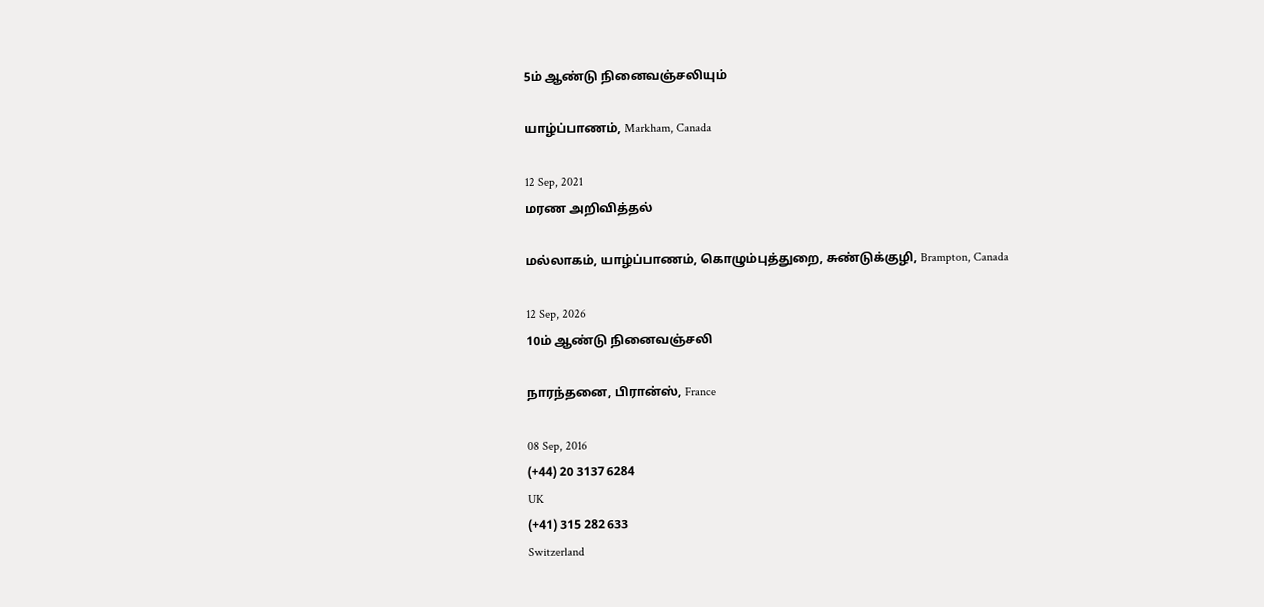5ம் ஆண்டு நினைவஞ்சலியும்

யாழ்ப்பாணம், Markham, Canada

12 Sep, 2021
மரண அறிவித்தல்

மல்லாகம், யாழ்ப்பாணம், கொழும்புத்துறை, சுண்டுக்குழி, Brampton, Canada

12 Sep, 2026
10ம் ஆண்டு நினைவஞ்சலி

நாரந்தனை, பிரான்ஸ், France

08 Sep, 2016
(+44) 20 3137 6284
UK
(+41) 315 282 633
Switzerland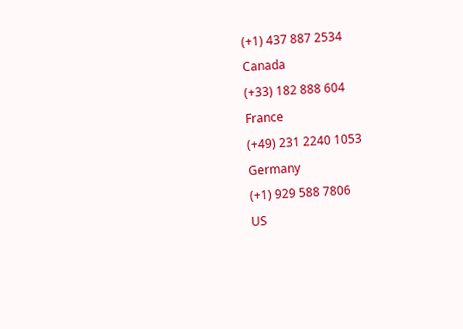(+1) 437 887 2534
Canada
(+33) 182 888 604
France
(+49) 231 2240 1053
Germany
(+1) 929 588 7806
US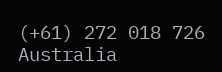(+61) 272 018 726
Australia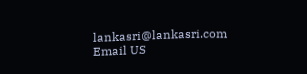lankasri@lankasri.com
Email US